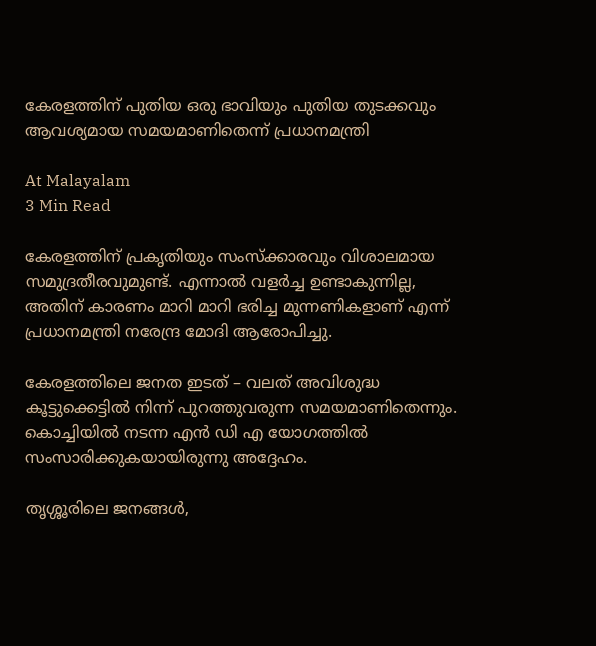കേരളത്തിന് പുതിയ ഒരു ഭാവിയും പുതിയ തുടക്കവും ആവശ്യമായ സമയമാണിതെന്ന് പ്രധാനമന്ത്രി

At Malayalam
3 Min Read

കേരളത്തിന് പ്രകൃതിയും സംസ്ക്കാരവും വിശാലമായ സമുദ്രതീരവുമുണ്ട്. എന്നാൽ വളർച്ച ഉണ്ടാകുന്നില്ല, അതിന് കാരണം മാറി മാറി ഭരിച്ച മുന്നണികളാണ് എന്ന് പ്രധാനമന്ത്രി നരേന്ദ്ര മോദി ആരോപിച്ചു.

കേരളത്തിലെ ജനത ഇടത് – വലത് അവിശുദ്ധ കൂട്ടുക്കെട്ടിൽ നിന്ന് പുറത്തുവരുന്ന സമയമാണിതെന്നും. കൊച്ചിയിൽ നടന്ന എൻ ഡി എ യോഗത്തിൽ സംസാരിക്കുകയായിരുന്നു അദ്ദേഹം.

ത‍ൃശ്ശൂരിലെ ജനങ്ങൾ,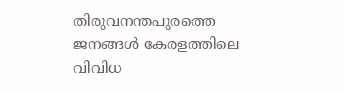തിരുവനന്തപുരത്തെ ജനങ്ങൾ കേരളത്തിലെ വിവിധ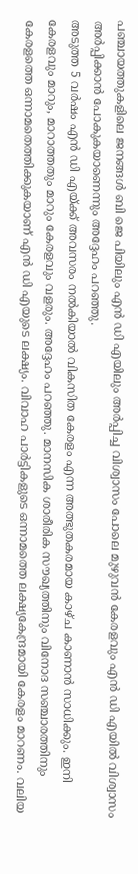പഞ്ചായത്തുകളിലെ ജനങ്ങൾ ബി ജെ പിയിലും എൻ ഡി എയിലും അർപ്പിച്ച വിശ്വാസം പോലെ മുഴുവൻ കേരളവും എൻ ഡി എയിൽ വിശ്വാസം അർപ്പിക്കാൻ പോകുകയാണെന്നും അദ്ദേഹം പറഞ്ഞു.
അടുത്ത 5 വർഷം എൻ ഡി എയ്ക്ക് അവസരം നൽകിയാൽ വികസിത കേരളം എന്ന അത്ഭുതകരമായ കാഴ്ച കാണാൻ സാധിക്കും. ഇനി കേരളവും മാറും, മാറാത്തതും മാറും കേരളവും വളരും. അദ്ദേഹം പറഞ്ഞു. മാനസിക ശാരീരിക സൗഖ്യത്തിനും വിനോദ സഞ്ചാരത്തിനും കേരളത്തെ ഒന്നാമതെത്തിക്കുകയാണ് എൻ ഡി എയുടെ ലക്ഷ്യം. വിവാഹ പാർട്ടികളുടെ ഒന്നാമത്തെ ലക്ഷ്യകേന്ദ്രമായി കേരളം മാറണം. വലിയ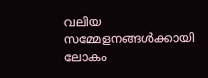വലിയ സമ്മേളനങ്ങൾക്കായി ലോകം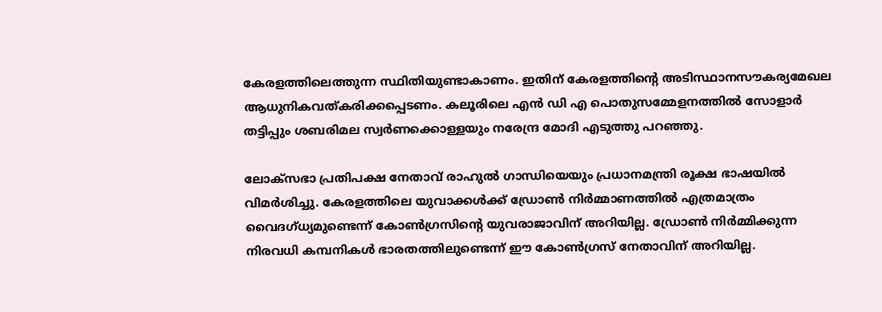കേരളത്തിലെത്തുന്ന സ്ഥിതിയുണ്ടാകാണം. ഇതിന് കേരളത്തിന്റെ അടിസ്ഥാനസൗകര്യമേഖല ആധുനികവത്കരിക്കപ്പെടണം. കലൂരിലെ എൻ ഡി എ പൊതുസമ്മേളനത്തിൽ സോളാർ തട്ടിപ്പും ശബരിമല സ്വർണക്കൊള്ളയും നരേന്ദ്ര മോദി എടുത്തു പറഞ്ഞു.

ലോക്സഭാ പ്രതിപക്ഷ നേതാവ് രാഹുൽ ഗാന്ധിയെയും പ്രധാനമന്ത്രി രൂക്ഷ ഭാഷയിൽ വിമർശിച്ചു. കേരളത്തിലെ യുവാക്കൾക്ക് ഡ്രോൺ നിർമ്മാണത്തിൽ എത്രമാത്രം വൈദഗ്ധ്യമുണ്ടെന്ന് കോൺഗ്രസിന്റെ യുവരാജാവിന് അറിയില്ല. ഡ്രോൺ നിർമ്മിക്കുന്ന നിരവധി കമ്പനികൾ ഭാരതത്തിലുണ്ടെന്ന് ഈ കോൺഗ്രസ് നേതാവിന് അറിയില്ല.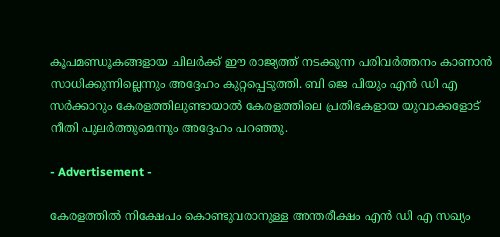കൂപമണ്ഡൂകങ്ങളായ ചിലർക്ക് ഈ രാജ്യത്ത് നടക്കുന്ന പരിവർത്തനം കാണാൻ സാധിക്കുന്നില്ലെന്നും അദ്ദേഹം കുറ്റപ്പെടുത്തി. ബി ജെ പിയും എൻ ഡി എ സർക്കാറും കേരളത്തിലുണ്ടായാൽ കേരളത്തിലെ പ്രതിഭകളായ യുവാക്കളോട് നീതി പുലർത്തുമെന്നും അദ്ദേഹം പറഞ്ഞു.

- Advertisement -

കേരളത്തിൽ നിക്ഷേപം കൊണ്ടുവരാനുള്ള അന്തരീക്ഷം എൻ ഡി എ സഖ്യം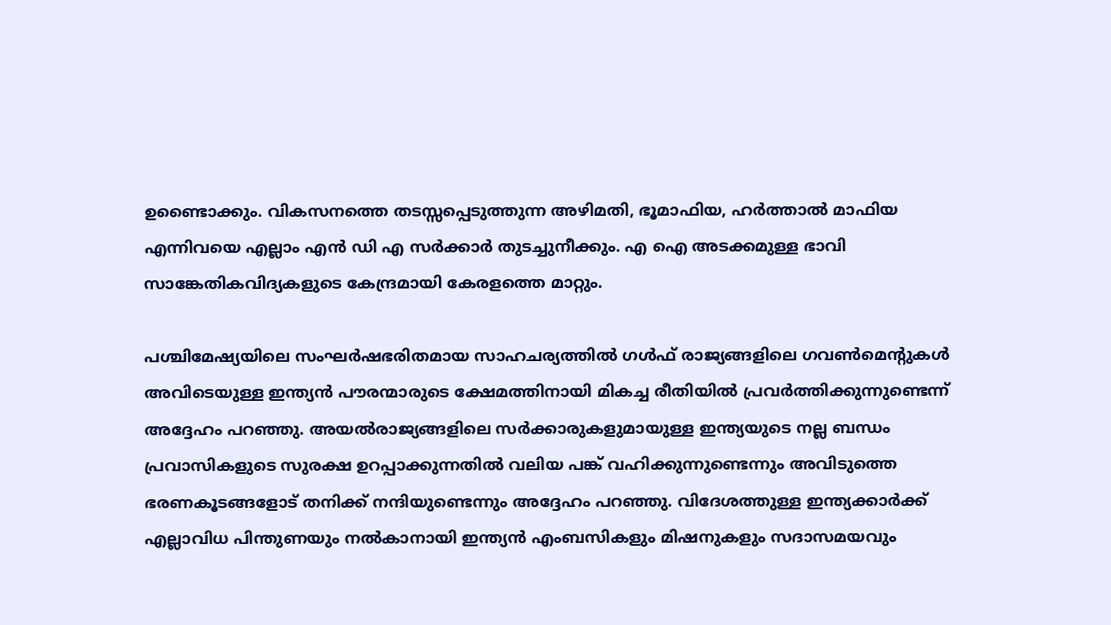ഉണ്ടൈാക്കും. വികസനത്തെ തടസ്സപ്പെടുത്തുന്ന അഴിമതി, ഭൂമാഫിയ, ഹർത്താൽ മാഫിയ എന്നിവയെ എല്ലാം എൻ ഡി എ സർക്കാർ തുടച്ചുനീക്കും. എ ഐ അടക്കമുള്ള ഭാവി സാങ്കേതികവിദ്യകളുടെ കേന്ദ്രമായി കേരളത്തെ മാറ്റും.

പശ്ചിമേഷ്യയിലെ സംഘർഷഭരിതമായ സാഹചര്യത്തിൽ ഗൾഫ് രാജ്യങ്ങളിലെ ഗവൺമെന്റുകൾ അവിടെയുള്ള ഇന്ത്യൻ പൗരന്മാരുടെ ക്ഷേമത്തിനായി മികച്ച രീതിയിൽ പ്രവർത്തിക്കുന്നുണ്ടെന്ന് അദ്ദേഹം പറഞ്ഞു. അയൽരാജ്യങ്ങളിലെ സർക്കാരുകളുമായുള്ള ഇന്ത്യയുടെ നല്ല ബന്ധം പ്രവാസികളുടെ സുരക്ഷ ഉറപ്പാക്കുന്നതിൽ വലിയ പങ്ക് വഹിക്കുന്നുണ്ടെന്നും അവിടുത്തെ ഭരണകൂടങ്ങളോട് തനിക്ക് നന്ദിയുണ്ടെന്നും അദ്ദേഹം പറഞ്ഞു. വിദേശത്തുള്ള ഇന്ത്യക്കാർക്ക് എല്ലാവിധ പിന്തുണയും നൽകാനായി ഇന്ത്യൻ എംബസികളും മിഷനുകളും സദാസമയവും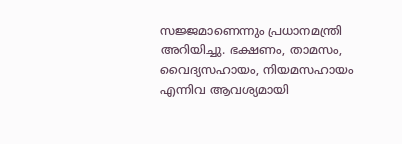സജ്ജമാണെന്നും പ്രധാനമന്ത്രി അറിയിച്ചു. ഭക്ഷണം, താമസം, വൈദ്യസഹായം, നിയമസഹായം എന്നിവ ആവശ്യമായി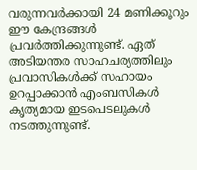വരുന്നവർക്കായി 24 മണിക്കൂറും ഈ കേന്ദ്രങ്ങൾ പ്രവർത്തിക്കുന്നുണ്ട്. ഏത് അടിയന്തര സാഹചര്യത്തിലും പ്രവാസികൾക്ക് സഹായം ഉറപ്പാക്കാൻ എംബസികൾ കൃത്യമായ ഇടപെടലുകൾ നടത്തുന്നുണ്ട്.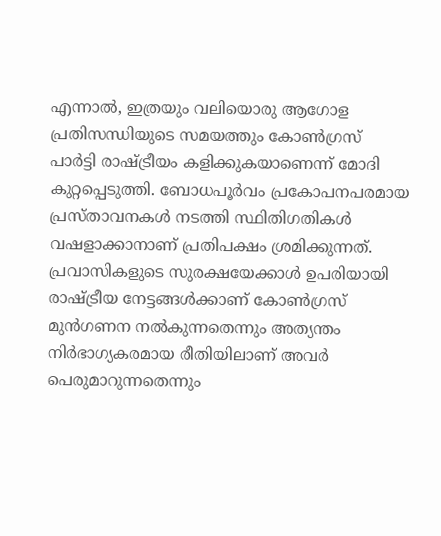എന്നാൽ, ഇത്രയും വലിയൊരു ആഗോള പ്രതിസന്ധിയുടെ സമയത്തും കോൺഗ്രസ് പാർട്ടി രാഷ്ട്രീയം കളിക്കുകയാണെന്ന് മോദി കുറ്റപ്പെടുത്തി. ബോധപൂർവം പ്രകോപനപരമായ പ്രസ്താവനകൾ നടത്തി സ്ഥിതിഗതികൾ വഷളാക്കാനാണ് പ്രതിപക്ഷം ശ്രമിക്കുന്നത്. പ്രവാസികളുടെ സുരക്ഷയേക്കാൾ ഉപരിയായി രാഷ്ട്രീയ നേട്ടങ്ങൾക്കാണ് കോൺഗ്രസ് മുൻഗണന നൽകുന്നതെന്നും അത്യന്തം നിർഭാഗ്യകരമായ രീതിയിലാണ് അവർ പെരുമാറുന്നതെന്നും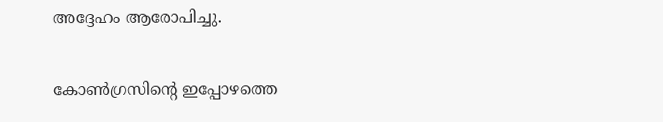അദ്ദേഹം ആരോപിച്ചു.

കോൺഗ്രസിന്റെ ഇപ്പോഴത്തെ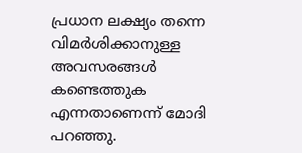പ്രധാന ലക്ഷ്യം തന്നെ വിമർശിക്കാനുള്ള അവസരങ്ങൾ കണ്ടെത്തുക എന്നതാണെന്ന് മോദി പറഞ്ഞു.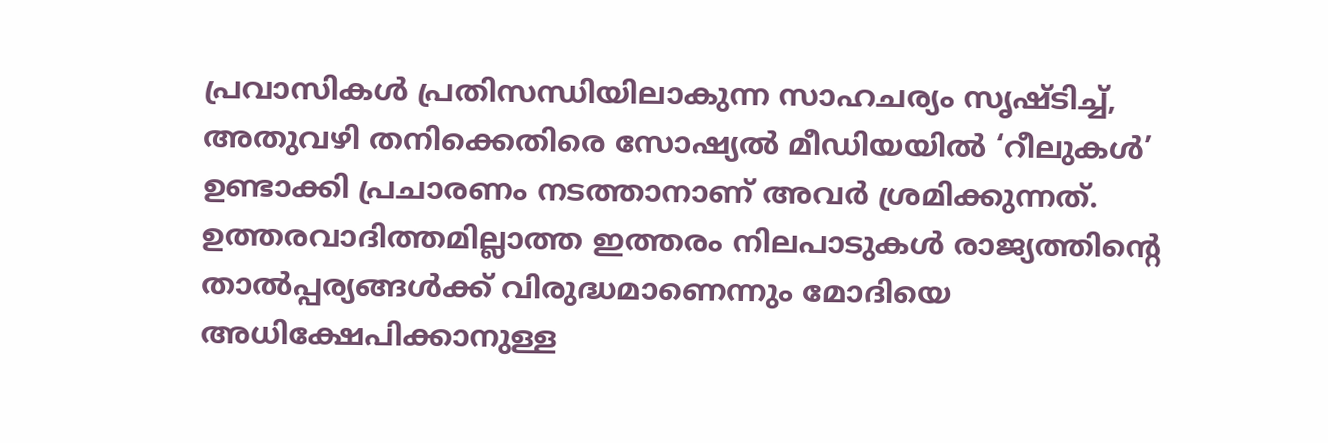പ്രവാസികൾ പ്രതിസന്ധിയിലാകുന്ന സാഹചര്യം സൃഷ്ടിച്ച്, അതുവഴി തനിക്കെതിരെ സോഷ്യൽ മീഡിയയിൽ ‘റീലുകൾ’ ഉണ്ടാക്കി പ്രചാരണം നടത്താനാണ് അവർ ശ്രമിക്കുന്നത്. ഉത്തരവാദിത്തമില്ലാത്ത ഇത്തരം നിലപാടുകൾ രാജ്യത്തിന്റെ താൽപ്പര്യങ്ങൾക്ക് വിരുദ്ധമാണെന്നും മോദിയെ അധിക്ഷേപിക്കാനുള്ള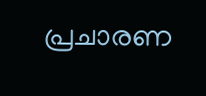പ്രചാരണ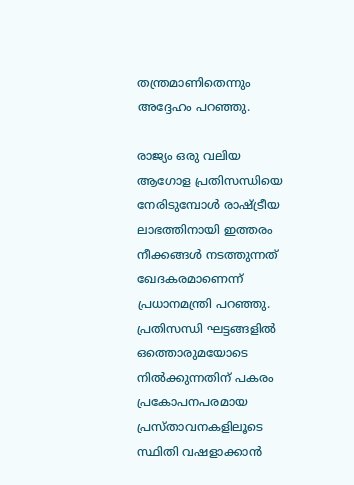തന്ത്രമാണിതെന്നും അദ്ദേഹം പറഞ്ഞു.

രാജ്യം ഒരു വലിയ ആഗോള പ്രതിസന്ധിയെ നേരിടുമ്പോൾ രാഷ്ട്രീയ ലാഭത്തിനായി ഇത്തരം നീക്കങ്ങൾ നടത്തുന്നത് ഖേദകരമാണെന്ന് പ്രധാനമന്ത്രി പറഞ്ഞു. പ്രതിസന്ധി ഘട്ടങ്ങളിൽ ഒത്തൊരുമയോടെ നിൽക്കുന്നതിന് പകരം പ്രകോപനപരമായ പ്രസ്താവനകളിലൂടെ സ്ഥിതി വഷളാക്കാൻ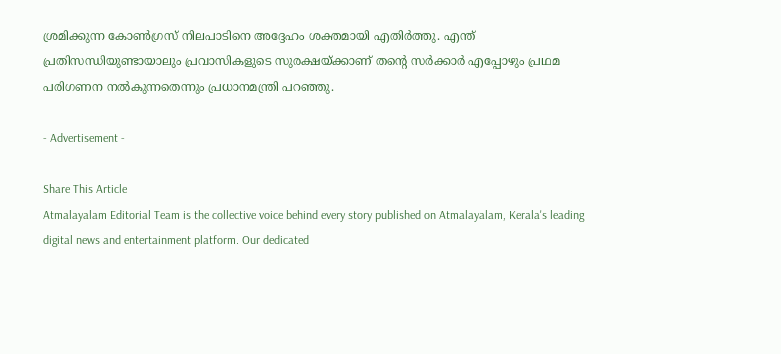ശ്രമിക്കുന്ന കോൺഗ്രസ് നിലപാടിനെ അദ്ദേഹം ശക്തമായി എതിർത്തു. എന്ത് പ്രതിസന്ധിയുണ്ടായാലും പ്രവാസികളുടെ സുരക്ഷയ്ക്കാണ് തന്റെ സർക്കാർ എപ്പോഴും പ്രഥമ പരിഗണന നൽകുന്നതെന്നും പ്രധാനമന്ത്രി പറഞ്ഞു.

- Advertisement -

Share This Article
Atmalayalam Editorial Team is the collective voice behind every story published on Atmalayalam, Kerala's leading digital news and entertainment platform. Our dedicated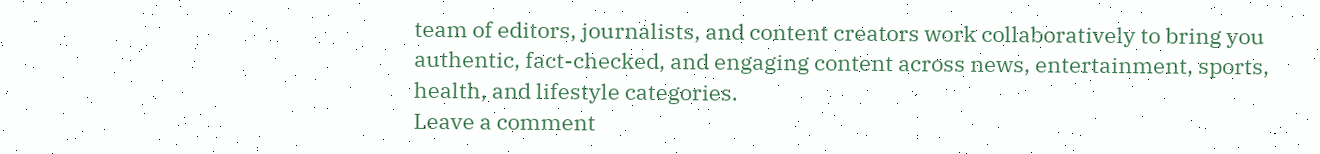team of editors, journalists, and content creators work collaboratively to bring you authentic, fact-checked, and engaging content across news, entertainment, sports, health, and lifestyle categories.
Leave a comment